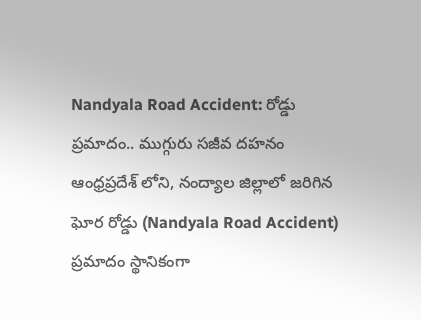Nandyala Road Accident: రోడ్డు ప్రమాదం.. ముగ్గురు సజీవ దహనం
ఆంధ్రప్రదేశ్ లోని, నంద్యాల జిల్లాలో జరిగిన ఘోర రోడ్డు (Nandyala Road Accident) ప్రమాదం స్థానికంగా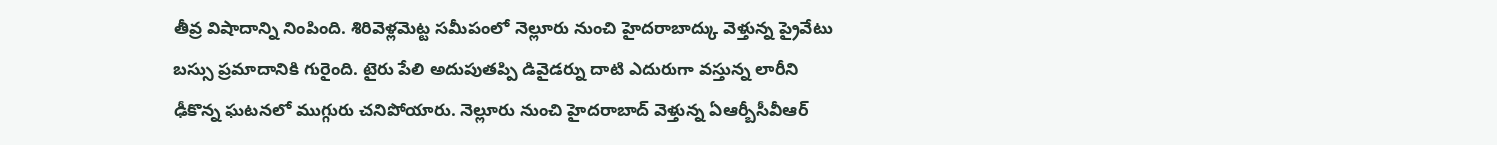తీవ్ర విషాదాన్ని నింపింది. శిరివెళ్లమెట్ట సమీపంలో నెల్లూరు నుంచి హైదరాబాద్కు వెళ్తున్న ప్రైవేటు బస్సు ప్రమాదానికి గురైంది. టైరు పేలి అదుపుతప్పి డివైడర్ను దాటి ఎదురుగా వస్తున్న లారీని ఢీకొన్న ఘటనలో ముగ్గురు చనిపోయారు. నెల్లూరు నుంచి హైదరాబాద్ వెళ్తున్న ఏఆర్బీసీవీఆర్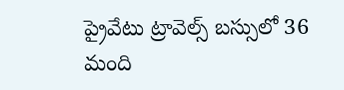ప్రైవేటు ట్రావెల్స్ బస్సులో 36 మంది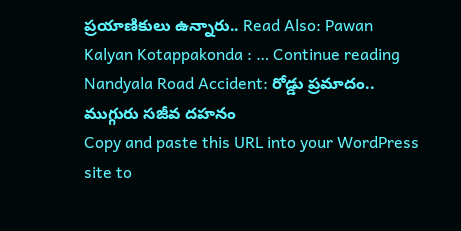ప్రయాణికులు ఉన్నారు.. Read Also: Pawan Kalyan Kotappakonda : … Continue reading Nandyala Road Accident: రోడ్డు ప్రమాదం.. ముగ్గురు సజీవ దహనం
Copy and paste this URL into your WordPress site to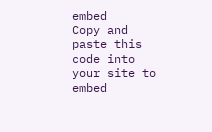embed
Copy and paste this code into your site to embed